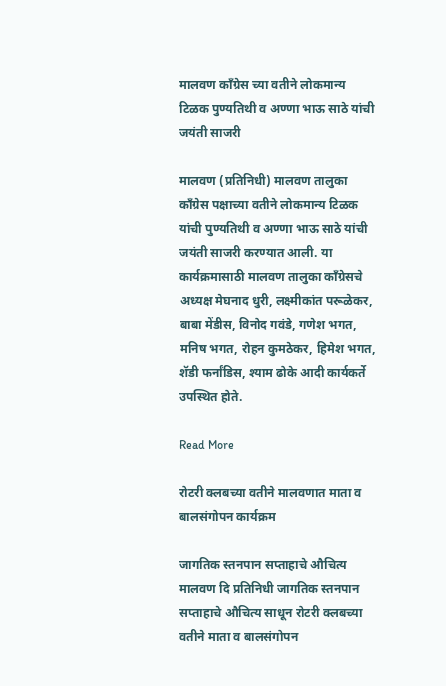मालवण काँग्रेस च्या वतीने लोकमान्य टिळक पुण्यतिथी व अण्णा भाऊ साठे यांची जयंती साजरी

मालवण (प्रतिनिधी) मालवण तालुका काँग्रेस पक्षाच्या वतीने लोकमान्य टिळक यांची पुण्यतिथी व अण्णा भाऊ साठे यांची जयंती साजरी करण्यात आली. या कार्यक्रमासाठी मालवण तालुका काँग्रेसचे अध्यक्ष मेघनाद धुरी, लक्ष्मीकांत परूळेकर, बाबा मेंडीस, विनोद गवंडे, गणेश भगत, मनिष भगत, रोहन कुमठेकर, हिमेश भगत, शॅडी फर्नांडिस, श्याम ढोके आदी कार्यकर्ते उपस्थित होते.

Read More

रोटरी क्लबच्या वतीने मालवणात माता व बालसंगोपन कार्यक्रम

जागतिक स्तनपान सप्ताहाचे औचित्य मालवण दि प्रतिनिधी जागतिक स्तनपान सप्ताहाचे औचित्य साधून रोटरी क्लबच्या वतीने माता व बालसंगोपन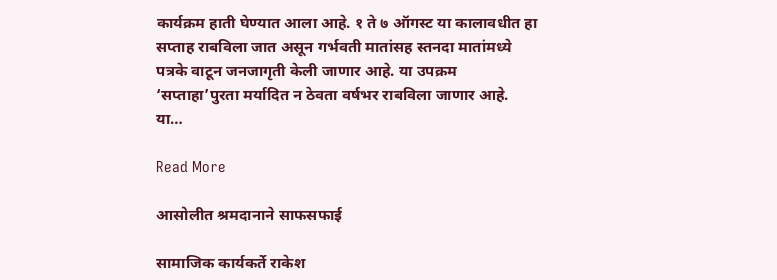कार्यक्रम हाती घेण्यात आला आहे. १ ते ७ ऑगस्ट या कालावधीत हा सप्ताह राबविला जात असून गर्भवती मातांसह स्तनदा मातांमध्ये पत्रके वाटून जनजागृती केली जाणार आहे. या उपक्रम ‘सप्ताहा’पुरता मर्यादित न ठेवता वर्षभर राबविला जाणार आहे. या…

Read More

आसोलीत श्रमदानाने साफसफाई

सामाजिक कार्यकर्ते राकेश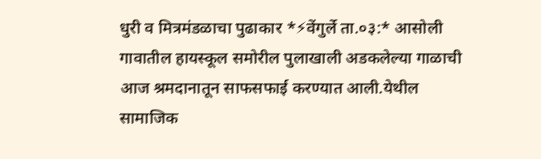धुरी व मित्रमंडळाचा पुढाकार *⚡वेंगुर्ले ता.०३:* आसोली गावातील हायस्कूल समोरील पुलाखाली अडकलेल्या गाळाची आज श्रमदानातून साफसफाई करण्यात आली.येथील सामाजिक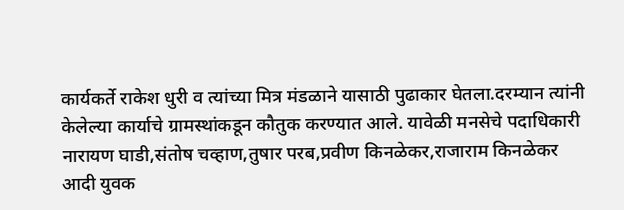कार्यकर्ते राकेश धुरी व त्यांच्या मित्र मंडळाने यासाठी पुढाकार घेतला.दरम्यान त्यांनी केलेल्या कार्याचे ग्रामस्थांकडून कौतुक करण्यात आले. यावेळी मनसेचे पदाधिकारी नारायण घाडी,संतोष चव्हाण,तुषार परब,प्रवीण किनळेकर,राजाराम किनळेकर आदी युवक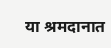या श्रमदानात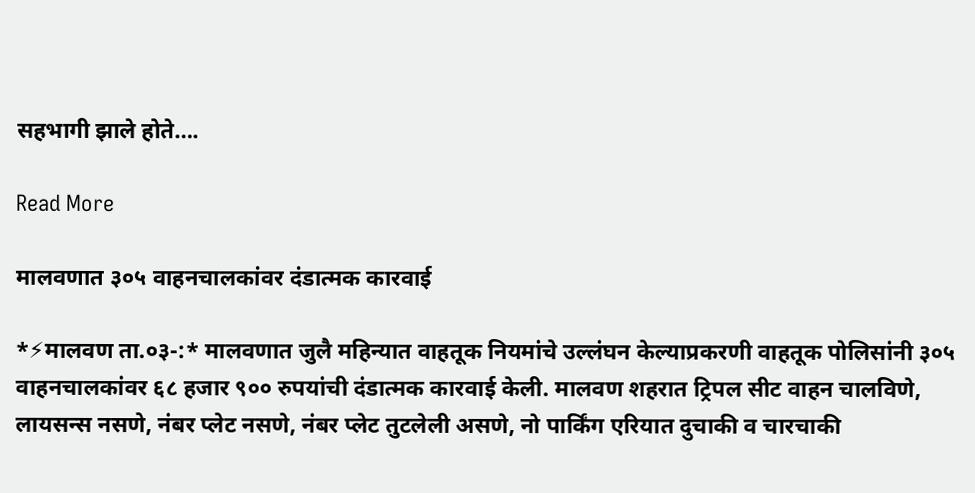सहभागी झाले होते….

Read More

मालवणात ३०५ वाहनचालकांवर दंडात्मक कारवाई

*⚡मालवण ता.०३-:* मालवणात जुलै महिन्यात वाहतूक नियमांचे उल्लंघन केल्याप्रकरणी वाहतूक पोलिसांनी ३०५ वाहनचालकांवर ६८ हजार ९०० रुपयांची दंडात्मक कारवाई केली. मालवण शहरात ट्रिपल सीट वाहन चालविणे, लायसन्स नसणे, नंबर प्लेट नसणे, नंबर प्लेट तुटलेली असणे, नो पार्किंग एरियात दुचाकी व चारचाकी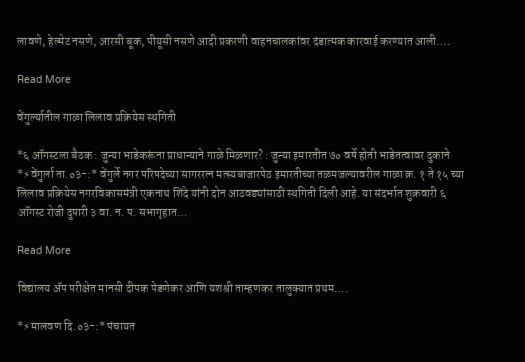लावणे, हेल्मेट नसणे, आरसी बूक, पीयूसी नसणे आदी प्रकरणी वाहनचालकांवर दंडात्मक कारवाई करण्यात आली….

Read More

वेंगुर्ल्यातील गाळा लिलाव प्रक्रियेस स्थगिती

*६ ऑगस्टला बैठक : जुन्या भाडेकरूंना प्राधान्याने गाळे मिळणार? : जुन्या इमारतीत ७० वर्षे होती भाडेतत्वावर दुकाने *⚡वेंगुर्ला ता.०३-:* वेंगुर्ले नगर परिषदेच्या सागररत्न मत्स्यबाजारपेठ इमारतीच्या तळमजल्यावरील गाळा क्र. १ ते १५ च्या लिलाव प्रक्रियेस नगरविकासमंत्री एकनाथ शिंदे यांनी दोन आठवड्यांसाठी स्थगिती दिली आहे. या संदर्भात शुक्रवारी ६ ऑगस्ट रोजी दुपारी ३ वा. न. प. सभागृहात…

Read More

विद्यालय ॲप परीक्षेत मानसी दीपक पेडणेकर आणि यशश्री ताम्हणकर तालुक्यात प्रथम….

*⚡मालवण दि.०३-:* पंचायत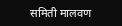समिती मालवण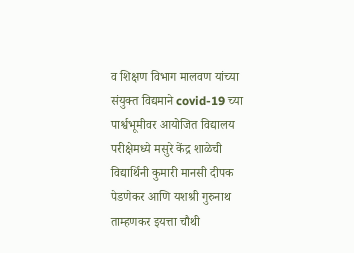व शिक्षण विभाग मालवण यांच्या संयुक्त विद्यमाने covid-19 च्या पार्श्वभूमीवर आयोजित विद्यालय परीक्षेमध्ये मसुरे केंद्र शाळेची विद्यार्थिनी कुमारी मानसी दीपक पेडणेकर आणि यशश्री गुरुनाथ ताम्हणकर इयत्ता चौथी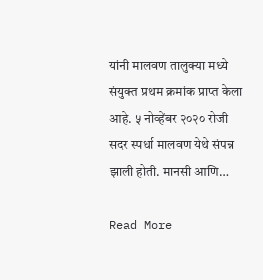यांनी मालवण तालुक्या मध्ये संयुक्त प्रथम क्रमांक प्राप्त केला आहे. ५ नोव्हेंबर २०२० रोजी सदर स्पर्धा मालवण येथे संपन्न झाली होती. मानसी आणि…

Read More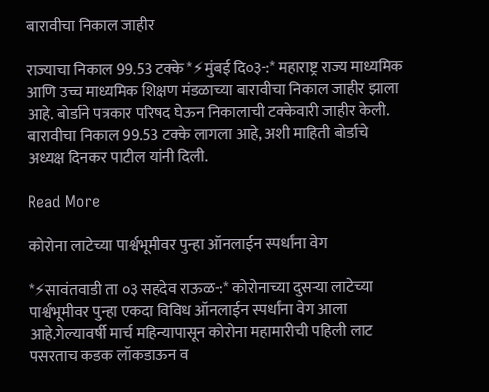बारावीचा निकाल जाहीर

राज्याचा निकाल 99.53 टक्के *⚡मुंबई दि०३-:* महाराष्ट्र राज्य माध्यमिक आणि उच्च माध्यमिक शिक्षण मंडळाच्या बारावीचा निकाल जाहीर झाला आहे. बोर्डाने पत्रकार परिषद घेऊन निकालाची टक्केवारी जाहीर केली. बारावीचा निकाल 99.53 टक्के लागला आहे, अशी माहिती बोर्डाचे अध्यक्ष दिनकर पाटील यांनी दिली.

Read More

कोरोना लाटेच्या पार्श्वभूमीवर पुन्हा ऑनलाईन स्पर्धांना वेग

*⚡सावंतवाडी ता ०३ सहदेव राऊळ-:* कोरोनाच्या दुसऱ्या लाटेच्या पार्श्वभूमीवर पुन्हा एकदा विविध ऑनलाईन स्पर्धांना वेग आला आहे.गेल्यावर्षी मार्च महिन्यापासून कोरोना महामारीची पहिली लाट पसरताच कडक लॉकडाऊन व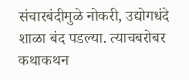संचारबंदीमुळे नोकरी, उद्योगधंदे शाळा बंद पडल्या. त्याचबरोबर कथाकथन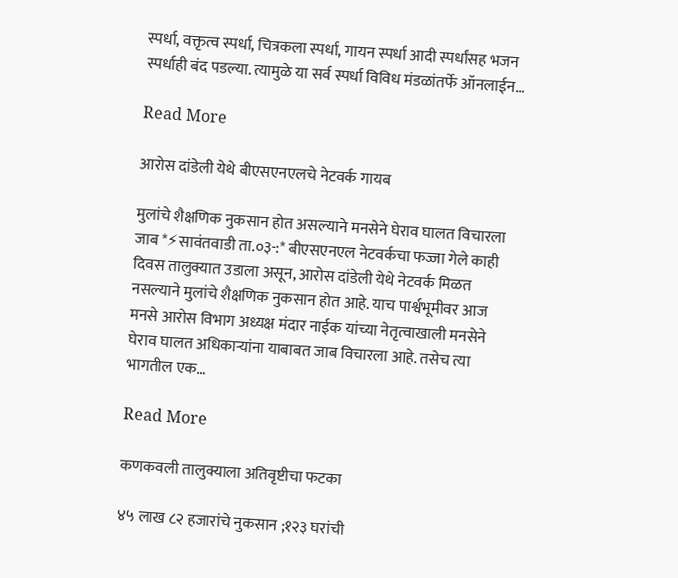स्पर्धा, वक्तृत्व स्पर्धा, चित्रकला स्पर्धा, गायन स्पर्धा आदी स्पर्धांसह भजन स्पर्धाही बंद पडल्या. त्यामुळे या सर्व स्पर्धा विविध मंडळांतर्फे ऑनलाईन…

Read More

आरोस दांडेली येथे बीएसएनएलचे नेटवर्क गायब

मुलांचे शैक्षणिक नुकसान होत असल्याने मनसेने घेराव घालत विचारला जाब *⚡सावंतवाडी ता.०३-:* बीएसएनएल नेटवर्कचा फज्जा गेले काही दिवस तालुक्यात उडाला असून, आरोस दांडेली येथे नेटवर्क मिळत नसल्याने मुलांचे शैक्षणिक नुकसान होत आहे. याच पार्श्वभूमीवर आज मनसे आरोस विभाग अध्यक्ष मंदार नाईक यांच्या नेतृत्वाखाली मनसेने घेराव घालत अधिकाऱ्यांना याबाबत जाब विचारला आहे. तसेच त्या भागतील एक…

Read More

कणकवली तालुक्याला अतिवृष्टीचा फटका

४५ लाख ८२ हजारांचे नुकसान ;१२३ घरांची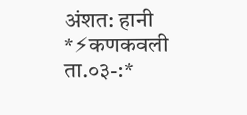अंशत: हानी *⚡कणकवली ता.०३-:*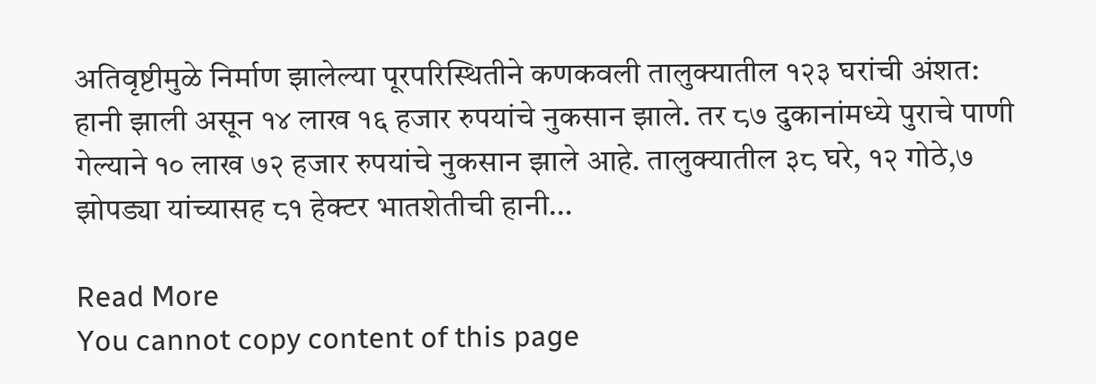अतिवृष्टीमुळे निर्माण झालेल्या पूरपरिस्थितीने कणकवली तालुक्यातील १२३ घरांची अंशत: हानी झाली असून १४ लाख १६ हजार रुपयांचे नुकसान झाले. तर ८७ दुकानांमध्ये पुराचे पाणी गेल्याने १० लाख ७२ हजार रुपयांचे नुकसान झाले आहे. तालुक्यातील ३८ घरे, १२ गोठे,७ झोपड्या यांच्यासह ८१ हेक्टर भातशेतीची हानी…

Read More
You cannot copy content of this page